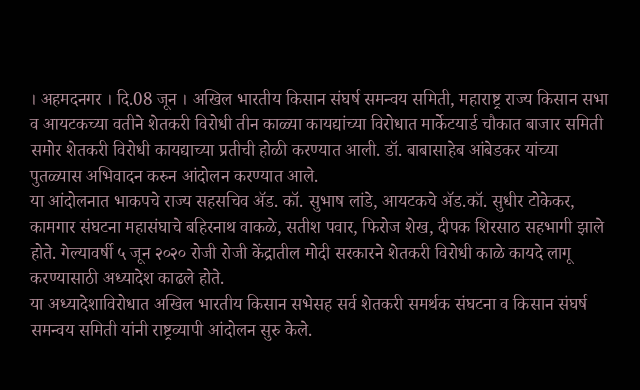। अहमदनगर । दि.08 जून । अखिल भारतीय किसान संघर्ष समन्वय समिती, महाराष्ट्र राज्य किसान सभा व आयटकच्या वतीने शेतकरी विरोधी तीन काळ्या कायद्यांच्या विरोधात मार्केटयार्ड चौकात बाजार समिती समोर शेतकरी विरोधी कायद्याच्या प्रतीची होळी करण्यात आली. डॉ. बाबासाहेब आंबेडकर यांच्या पुतळ्यास अभिवादन करुन आंदोलन करण्यात आले.
या आंदोलनात भाकपचे राज्य सहसचिव ॲड. कॉ. सुभाष लांडे, आयटकचे ॲड.कॉ. सुधीर टोकेकर, कामगार संघटना महासंघाचे बहिरनाथ वाकळे, सतीश पवार, फिरोज शेख, दीपक शिरसाठ सहभागी झाले होते. गेल्यावर्षी ५ जून २०२० रोजी रोजी केंद्रातील मोदी सरकारने शेतकरी विरोधी काळे कायदे लागू करण्यासाठी अध्यादेश काढले होते.
या अध्यादेशाविरोधात अखिल भारतीय किसान सभेसह सर्व शेतकरी समर्थक संघटना व किसान संघर्ष समन्वय समिती यांनी राष्ट्रव्यापी आंदोलन सुरु केले.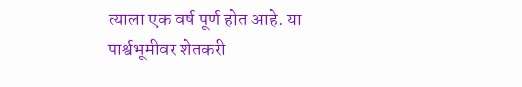त्याला एक वर्ष पूर्ण होत आहे. या पार्श्वभूमीवर शेतकरी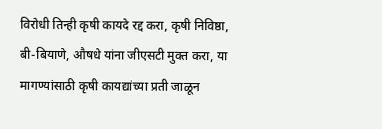विरोधी तिन्ही कृषी कायदे रद्द करा, कृषी निविष्ठा, बी-बियाणे, औषधे यांना जीएसटी मुक्त करा, या मागण्यांसाठी कृषी कायद्यांच्या प्रती जाळून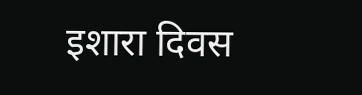इशारा दिवस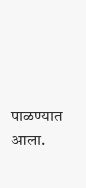पाळण्यात आला.